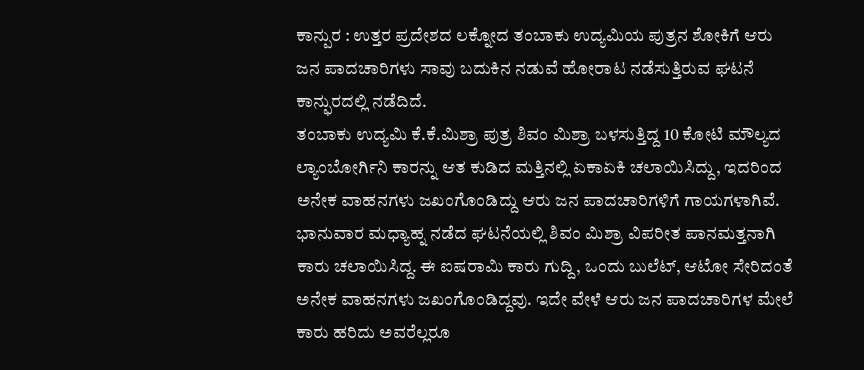ಕಾನ್ಪುರ : ಉತ್ತರ ಪ್ರದೇಶದ ಲಕ್ನೋದ ತಂಬಾಕು ಉದ್ಯಮಿಯ ಪುತ್ರನ ಶೋಕಿಗೆ ಆರು ಜನ ಪಾದಚಾರಿಗಳು ಸಾವು ಬದುಕಿನ ನಡುವೆ ಹೋರಾಟ ನಡೆಸುತ್ತಿರುವ ಘಟನೆ ಕಾನ್ಫುರದಲ್ಲಿ ನಡೆದಿದೆ.
ತಂಬಾಕು ಉದ್ಯಮಿ ಕೆ.ಕೆ.ಮಿಶ್ರಾ ಪುತ್ರ ಶಿವಂ ಮಿಶ್ರಾ ಬಳಸುತ್ತಿದ್ದ 10 ಕೋಟಿ ಮೌಲ್ಯದ ಲ್ಯಾಂಬೋರ್ಗಿನಿ ಕಾರನ್ನು ಆತ ಕುಡಿದ ಮತ್ತಿನಲ್ಲಿ ಏಕಾಏಕಿ ಚಲಾಯಿಸಿದ್ದು, ಇದರಿಂದ ಅನೇಕ ವಾಹನಗಳು ಜಖಂಗೊಂಡಿದ್ದು ಆರು ಜನ ಪಾದಚಾರಿಗಳಿಗೆ ಗಾಯಗಳಾಗಿವೆ.
ಭಾನುವಾರ ಮಧ್ಯಾಹ್ನ ನಡೆದ ಘಟನೆಯಲ್ಲಿ ಶಿವಂ ಮಿಶ್ರಾ ವಿಪರೀತ ಪಾನಮತ್ತನಾಗಿ ಕಾರು ಚಲಾಯಿಸಿದ್ದ. ಈ ಐಷರಾಮಿ ಕಾರು ಗುದ್ದಿ, ಒಂದು ಬುಲೆಟ್, ಆಟೋ ಸೇರಿದಂತೆ ಅನೇಕ ವಾಹನಗಳು ಜಖಂಗೊಂಡಿದ್ದವು. ಇದೇ ವೇಳೆ ಆರು ಜನ ಪಾದಚಾರಿಗಳ ಮೇಲೆ ಕಾರು ಹರಿದು ಅವರೆಲ್ಲರೂ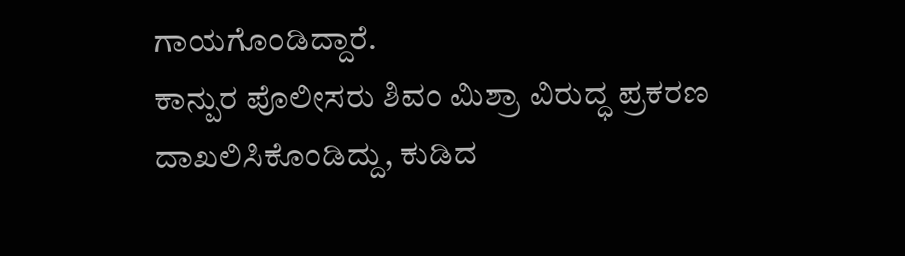ಗಾಯಗೊಂಡಿದ್ದಾರೆ.
ಕಾನ್ಪುರ ಪೊಲೀಸರು ಶಿವಂ ಮಿಶ್ರಾ ವಿರುದ್ಧ ಪ್ರಕರಣ ದಾಖಲಿಸಿಕೊಂಡಿದ್ದು, ಕುಡಿದ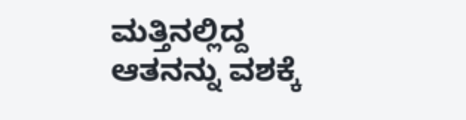ಮತ್ತಿನಲ್ಲಿದ್ದ ಆತನನ್ನು ವಶಕ್ಕೆ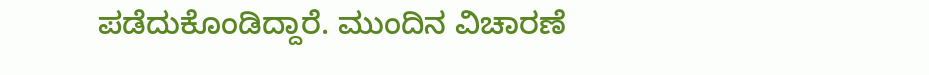ಪಡೆದುಕೊಂಡಿದ್ದಾರೆ. ಮುಂದಿನ ವಿಚಾರಣೆ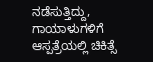ನಡೆಸುತ್ತಿದ್ದು, ಗಾಯಾಳುಗಳಿಗೆ ಆಸ್ಪತ್ರೆಯಲ್ಲಿ ಚಿಕಿತ್ಸೆ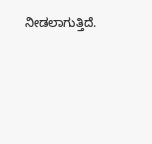ನೀಡಲಾಗುತ್ತಿದೆ.